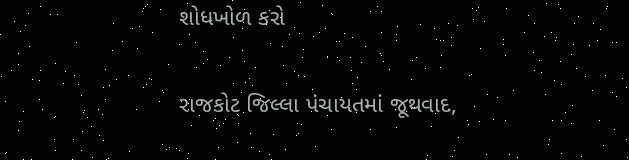શોધખોળ કરો

રાજકોટ જિલ્લા પંચાયતમાં જૂથવાદ,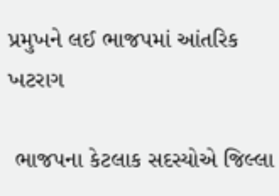પ્રમુખને લઈ ભાજપમાં આંતરિક ખટરાગ

 ભાજપના કેટલાક સદસ્યોએ જિલ્લા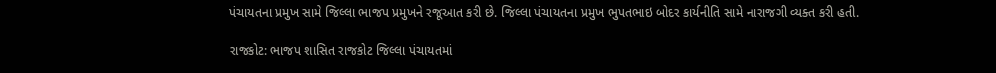પંચાયતના પ્રમુખ સામે જિલ્લા ભાજપ પ્રમુખને રજૂઆત કરી છે. જિલ્લા પંચાયતના પ્રમુખ ભુપતભાઇ બોદર કાર્યનીતિ સામે નારાજગી વ્યક્ત કરી હતી.

રાજકોટ: ભાજપ શાસિત રાજકોટ જિલ્લા પંચાયતમાં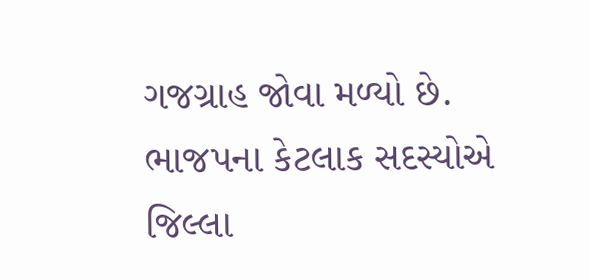ગજગ્રાહ જોવા મળ્યો છે.  ભાજપના કેટલાક સદસ્યોએ જિલ્લા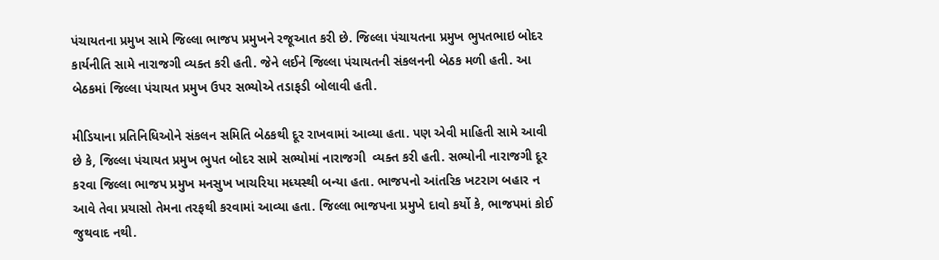પંચાયતના પ્રમુખ સામે જિલ્લા ભાજપ પ્રમુખને રજૂઆત કરી છે. જિલ્લા પંચાયતના પ્રમુખ ભુપતભાઇ બોદર કાર્યનીતિ સામે નારાજગી વ્યક્ત કરી હતી. જેને લઈને જિલ્લા પંચાયતની સંકલનની બેઠક મળી હતી. આ બેઠકમાં જિલ્લા પંચાયત પ્રમુખ ઉપર સભ્યોએ તડાફડી બોલાવી હતી.

મીડિયાના પ્રતિનિધિઓને સંકલન સમિતિ બેઠકથી દૂર રાખવામાં આવ્યા હતા. પણ એવી માહિતી સામે આવી છે કે, જિલ્લા પંચાયત પ્રમુખ ભુપત બોદર સામે સભ્યોમાં નારાજગી  વ્યક્ત કરી હતી. સભ્યોની નારાજગી દૂર કરવા જિલ્લા ભાજપ પ્રમુખ મનસુખ ખાચરિયા મધ્યસ્થી બન્યા હતા. ભાજપનો આંતરિક ખટરાગ બહાર ન આવે તેવા પ્રયાસો તેમના તરફથી કરવામાં આવ્યા હતા. જિલ્લા ભાજપના પ્રમુખે દાવો કર્યો કે, ભાજપમાં કોઈ જુથવાદ નથી.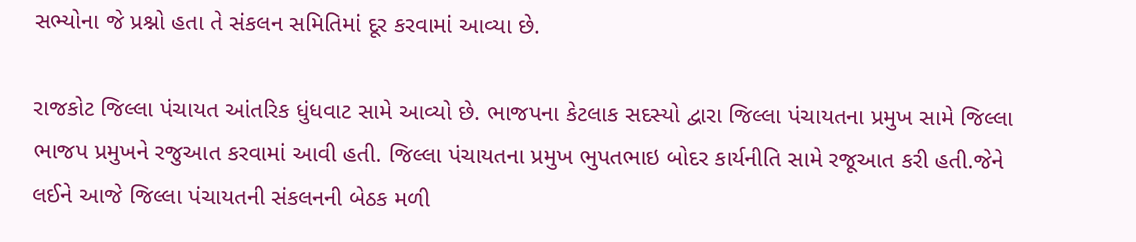સભ્યોના જે પ્રશ્નો હતા તે સંકલન સમિતિમાં દૂર કરવામાં આવ્યા છે.

રાજકોટ જિલ્લા પંચાયત આંતરિક ધુંધવાટ સામે આવ્યો છે. ભાજપના કેટલાક સદસ્યો દ્વારા જિલ્લા પંચાયતના પ્રમુખ સામે જિલ્લા ભાજપ પ્રમુખને રજુઆત કરવામાં આવી હતી. જિલ્લા પંચાયતના પ્રમુખ ભુપતભાઇ બોદર કાર્યનીતિ સામે રજૂઆત કરી હતી.જેને લઈને આજે જિલ્લા પંચાયતની સંકલનની બેઠક મળી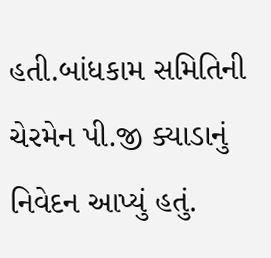હતી.બાંધકામ સમિતિની ચેરમેન પી.જી ક્યાડાનું નિવેદન આપ્યું હતું.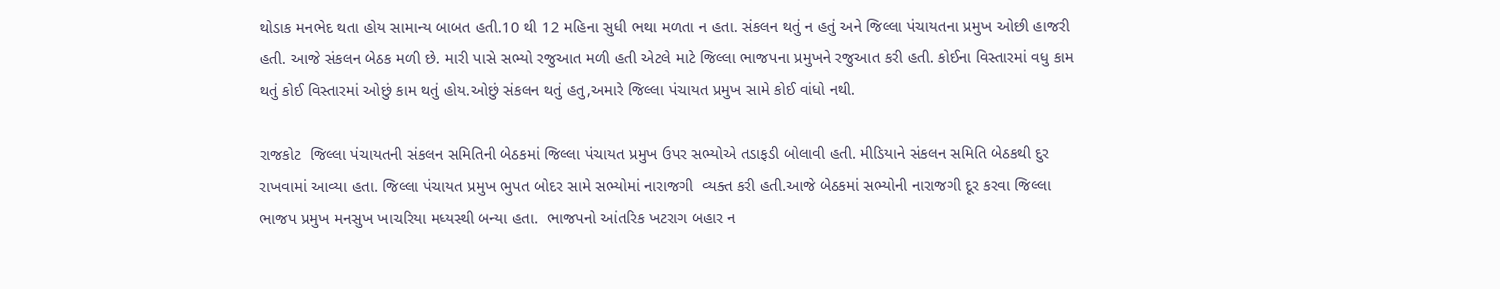થોડાક મનભેદ થતા હોય સામાન્ય બાબત હતી.10 થી 12 મહિના સુધી ભથા મળતા ન હતા. સંકલન થતું ન હતું અને જિલ્લા પંચાયતના પ્રમુખ ઓછી હાજરી હતી. આજે સંકલન બેઠક મળી છે. મારી પાસે સભ્યો રજુઆત મળી હતી એટલે માટે જિલ્લા ભાજપના પ્રમુખને રજુઆત કરી હતી. કોઈના વિસ્તારમાં વધુ કામ થતું કોઈ વિસ્તારમાં ઓછું કામ થતું હોય.ઓછું સંકલન થતું હતુ,અમારે જિલ્લા પંચાયત પ્રમુખ સામે કોઈ વાંધો નથી.

રાજકોટ  જિલ્લા પંચાયતની સંકલન સમિતિની બેઠકમાં જિલ્લા પંચાયત પ્રમુખ ઉપર સભ્યોએ તડાફડી બોલાવી હતી. મીડિયાને સંકલન સમિતિ બેઠકથી દુર રાખવામાં આવ્યા હતા. જિલ્લા પંચાયત પ્રમુખ ભુપત બોદર સામે સભ્યોમાં નારાજગી  વ્યક્ત કરી હતી.આજે બેઠકમાં સભ્યોની નારાજગી દૂર કરવા જિલ્લા ભાજપ પ્રમુખ મનસુખ ખાચરિયા મધ્યસ્થી બન્યા હતા.  ભાજપનો આંતરિક ખટરાગ બહાર ન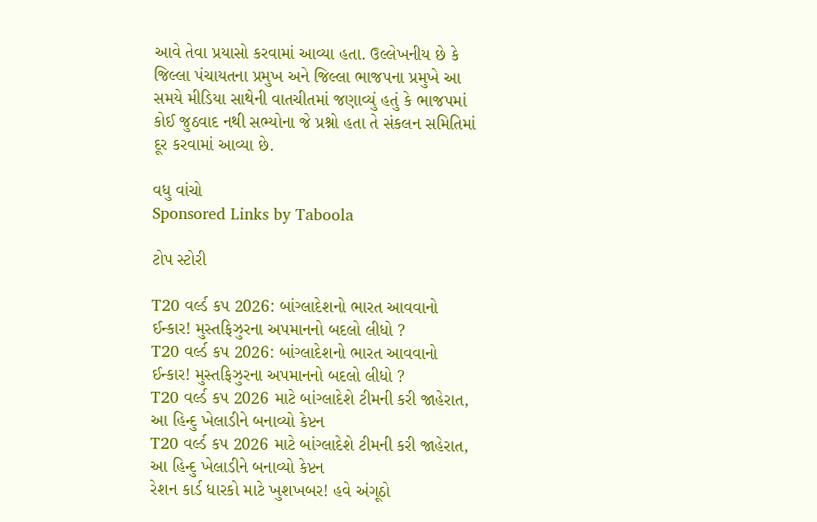આવે તેવા પ્રયાસો કરવામાં આવ્યા હતા. ઉલ્લેખનીય છે કે જિલ્લા પંચાયતના પ્રમુખ અને જિલ્લા ભાજપના પ્રમુખે આ સમયે મીડિયા સાથેની વાતચીતમાં જણાવ્યું હતું કે ભાજપમાં કોઈ જુઠવાદ નથી સભ્યોના જે પ્રશ્નો હતા તે સંકલન સમિતિમાં દૂર કરવામાં આવ્યા છે.

વધુ વાંચો
Sponsored Links by Taboola

ટોપ સ્ટોરી

T20 વર્લ્ડ કપ 2026: બાંગ્લાદેશનો ભારત આવવાનો ઈન્કાર! મુસ્તફિઝુરના અપમાનનો બદલો લીધો ?
T20 વર્લ્ડ કપ 2026: બાંગ્લાદેશનો ભારત આવવાનો ઈન્કાર! મુસ્તફિઝુરના અપમાનનો બદલો લીધો ?
T20 વર્લ્ડ કપ 2026 માટે બાંગ્લાદેશે ટીમની કરી જાહેરાત, આ હિન્દુ ખેલાડીને બનાવ્યો કેપ્ટન
T20 વર્લ્ડ કપ 2026 માટે બાંગ્લાદેશે ટીમની કરી જાહેરાત, આ હિન્દુ ખેલાડીને બનાવ્યો કેપ્ટન
રેશન કાર્ડ ધારકો માટે ખુશખબર! હવે અંગૂઠો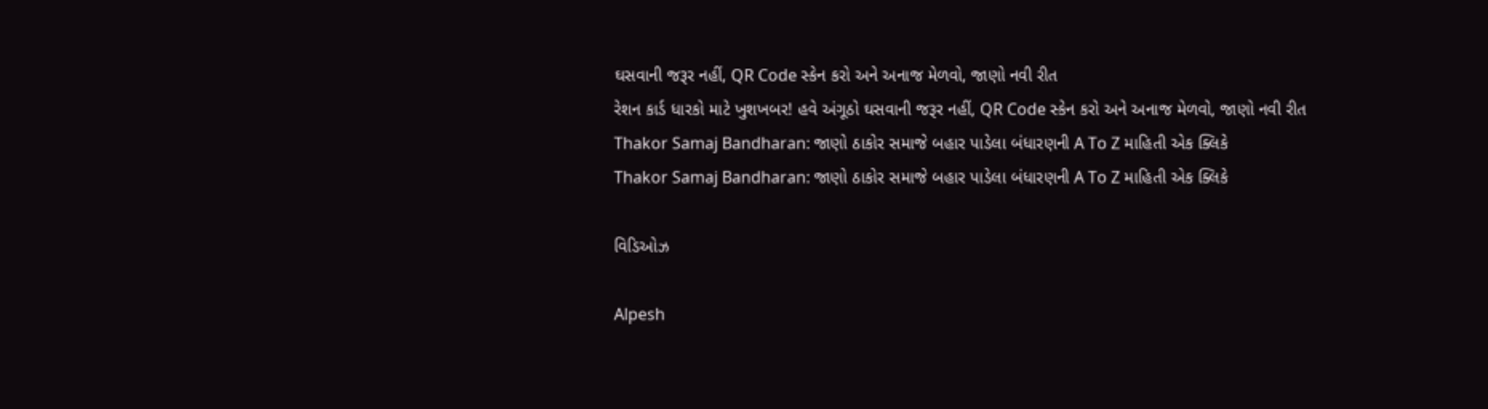ઘસવાની જરૂર નહીં, QR Code સ્કેન કરો અને અનાજ મેળવો, જાણો નવી રીત
રેશન કાર્ડ ધારકો માટે ખુશખબર! હવે અંગૂઠો ઘસવાની જરૂર નહીં, QR Code સ્કેન કરો અને અનાજ મેળવો, જાણો નવી રીત
Thakor Samaj Bandharan: જાણો ઠાકોર સમાજે બહાર પાડેલા બંધારણની A To Z માહિતી એક ક્લિકે
Thakor Samaj Bandharan: જાણો ઠાકોર સમાજે બહાર પાડેલા બંધારણની A To Z માહિતી એક ક્લિકે

વિડિઓઝ

Alpesh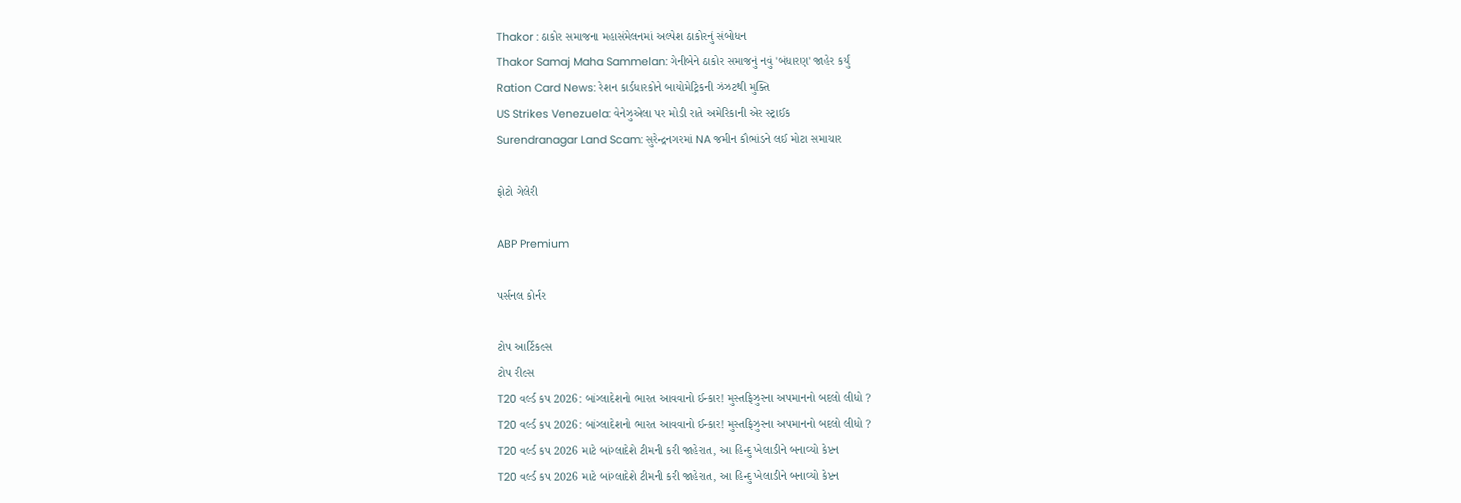Thakor : ઠાકોર સમાજના મહાસંમેલનમાં અલ્પેશ ઠાકોરનું સંબોધન
Thakor Samaj Maha Sammelan: ગેનીબેને ઠાકોર સમાજનું નવું 'બંધારણ' જાહેર કર્યું
Ration Card News: રેશન કાર્ડધારકોને બાયોમેટ્રિકની ઝંઝટથી મુક્તિ
US Strikes Venezuela: વેનેઝુએલા પર મોડી રાતે અમેરિકાની એર સ્ટ્રાઈક
Surendranagar Land Scam: સુરેન્દ્રનગરમાં NA જમીન કૌભાંડને લઈ મોટા સમાચાર

ફોટો ગેલેરી

ABP Premium

પર્સનલ કોર્નર

ટોપ આર્ટિકલ્સ
ટોપ રીલ્સ
T20 વર્લ્ડ કપ 2026: બાંગ્લાદેશનો ભારત આવવાનો ઈન્કાર! મુસ્તફિઝુરના અપમાનનો બદલો લીધો ?
T20 વર્લ્ડ કપ 2026: બાંગ્લાદેશનો ભારત આવવાનો ઈન્કાર! મુસ્તફિઝુરના અપમાનનો બદલો લીધો ?
T20 વર્લ્ડ કપ 2026 માટે બાંગ્લાદેશે ટીમની કરી જાહેરાત, આ હિન્દુ ખેલાડીને બનાવ્યો કેપ્ટન
T20 વર્લ્ડ કપ 2026 માટે બાંગ્લાદેશે ટીમની કરી જાહેરાત, આ હિન્દુ ખેલાડીને બનાવ્યો કેપ્ટન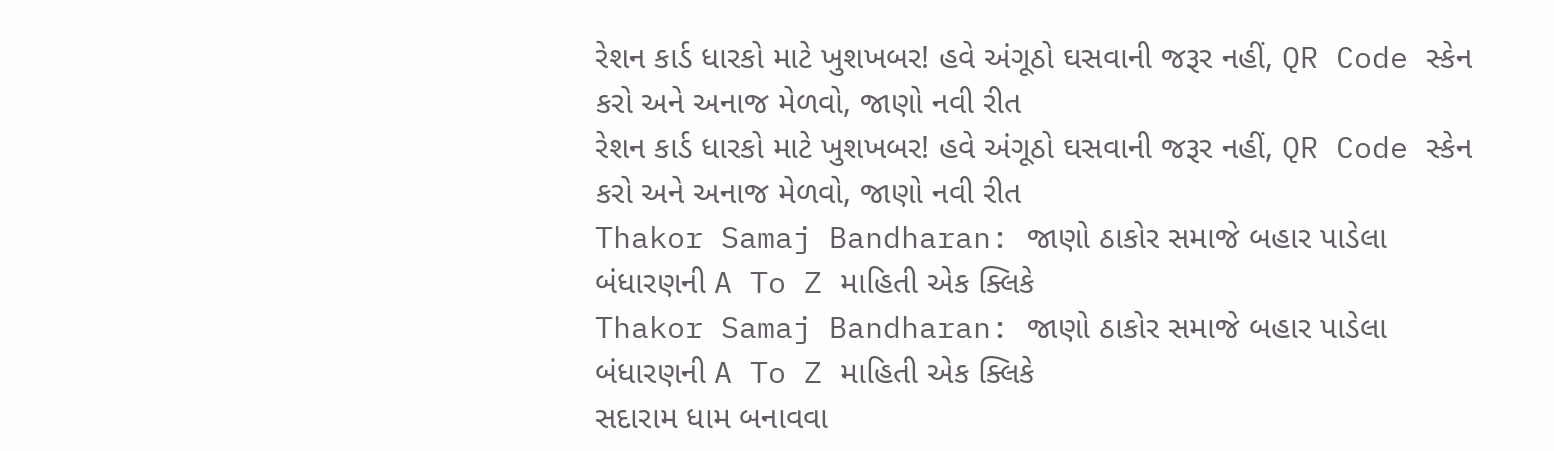રેશન કાર્ડ ધારકો માટે ખુશખબર! હવે અંગૂઠો ઘસવાની જરૂર નહીં, QR Code સ્કેન કરો અને અનાજ મેળવો, જાણો નવી રીત
રેશન કાર્ડ ધારકો માટે ખુશખબર! હવે અંગૂઠો ઘસવાની જરૂર નહીં, QR Code સ્કેન કરો અને અનાજ મેળવો, જાણો નવી રીત
Thakor Samaj Bandharan: જાણો ઠાકોર સમાજે બહાર પાડેલા બંધારણની A To Z માહિતી એક ક્લિકે
Thakor Samaj Bandharan: જાણો ઠાકોર સમાજે બહાર પાડેલા બંધારણની A To Z માહિતી એક ક્લિકે
સદારામ ધામ બનાવવા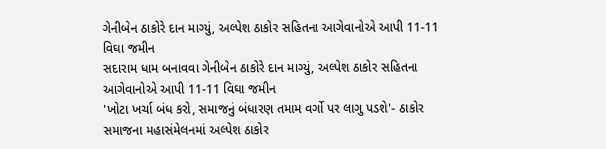ગેનીબેન ઠાકોરે દાન માગ્યું, અલ્પેશ ઠાકોર સહિતના આગેવાનોએ આપી 11-11 વિઘા જમીન
સદારામ ધામ બનાવવા ગેનીબેન ઠાકોરે દાન માગ્યું, અલ્પેશ ઠાકોર સહિતના આગેવાનોએ આપી 11-11 વિઘા જમીન
'ખોટા ખર્ચા બંધ કરો, સમાજનું બંધારણ તમામ વર્ગો પર લાગુ પડશે'- ઠાકોર સમાજના મહાસંમેલનમાં અલ્પેશ ઠાકોર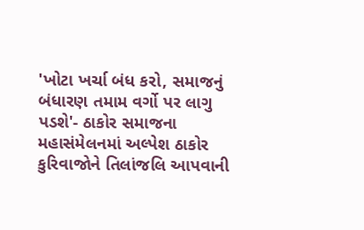'ખોટા ખર્ચા બંધ કરો, સમાજનું બંધારણ તમામ વર્ગો પર લાગુ પડશે'- ઠાકોર સમાજના મહાસંમેલનમાં અલ્પેશ ઠાકોર
કુરિવાજોને તિલાંજલિ આપવાની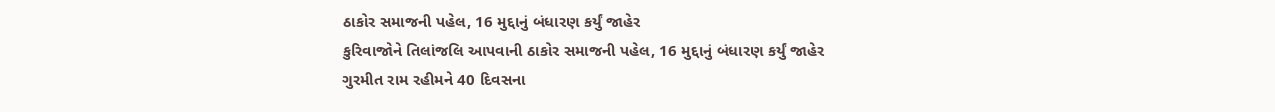ઠાકોર સમાજની પહેલ, 16 મુદ્દાનું બંધારણ કર્યું જાહેર
કુરિવાજોને તિલાંજલિ આપવાની ઠાકોર સમાજની પહેલ, 16 મુદ્દાનું બંધારણ કર્યું જાહેર
ગુરમીત રામ રહીમને 40 દિવસના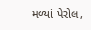મળ્યાં પેરોલ,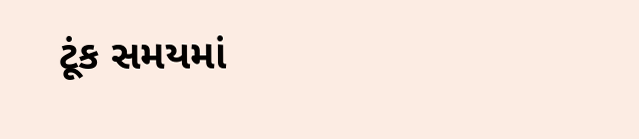ટૂંક સમયમાં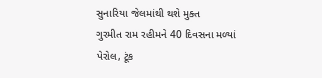સુનારિયા જેલમાંથી થશે મુક્ત
ગુરમીત રામ રહીમને 40 દિવસના મળ્યાં પેરોલ, ટૂંક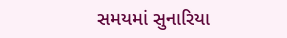સમયમાં સુનારિયા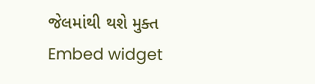જેલમાંથી થશે મુક્ત
Embed widget